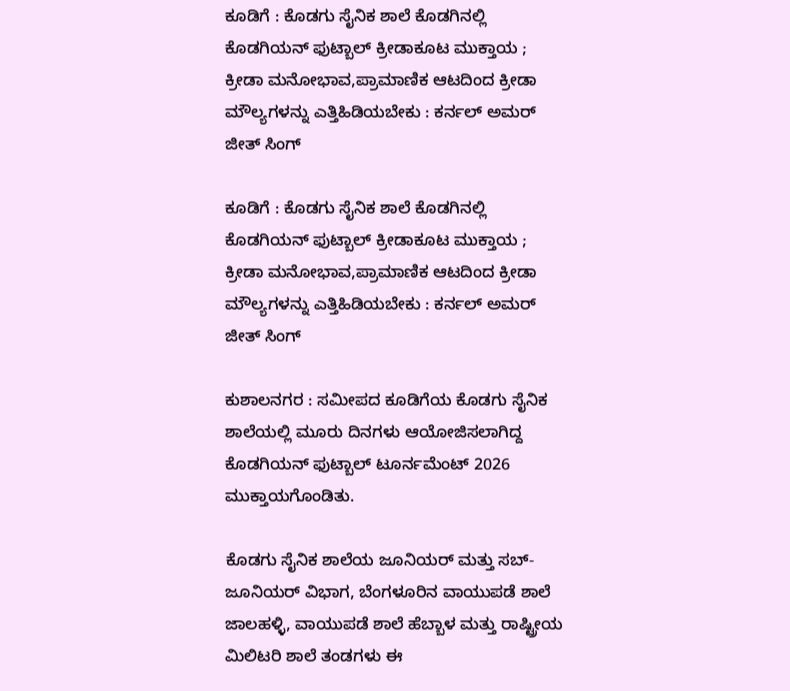ಕೂಡಿಗೆ : ಕೊಡಗು ಸೈನಿಕ ಶಾಲೆ ಕೊಡಗಿನಲ್ಲಿ ಕೊಡಗಿಯನ್ ಫುಟ್ಬಾಲ್ ಕ್ರೀಡಾಕೂಟ ಮುಕ್ತಾಯ ; ಕ್ರೀಡಾ ಮನೋಭಾವ,ಪ್ರಾಮಾಣಿಕ ಆಟದಿಂದ ಕ್ರೀಡಾ ಮೌಲ್ಯಗಳನ್ನು ಎತ್ತಿಹಿಡಿಯಬೇಕು : ಕರ್ನಲ್ ಅಮರ್ ಜೀತ್ ಸಿಂಗ್

ಕೂಡಿಗೆ : ಕೊಡಗು ಸೈನಿಕ ಶಾಲೆ ಕೊಡಗಿನಲ್ಲಿ ಕೊಡಗಿಯನ್ ಫುಟ್ಬಾಲ್ ಕ್ರೀಡಾಕೂಟ ಮುಕ್ತಾಯ ; ಕ್ರೀಡಾ ಮನೋಭಾವ,ಪ್ರಾಮಾಣಿಕ ಆಟದಿಂದ ಕ್ರೀಡಾ ಮೌಲ್ಯಗಳನ್ನು ಎತ್ತಿಹಿಡಿಯಬೇಕು : ಕರ್ನಲ್ ಅಮರ್ ಜೀತ್ ಸಿಂಗ್

ಕುಶಾಲನಗರ : ಸಮೀಪದ ಕೂಡಿಗೆಯ ಕೊಡಗು ಸೈನಿಕ ಶಾಲೆಯಲ್ಲಿ ಮೂರು ದಿನಗಳು ಆಯೋಜಿಸಲಾಗಿದ್ದ ಕೊಡಗಿಯನ್ ಫುಟ್ಬಾಲ್ ಟೂರ್ನಮೆಂಟ್ 2026 ಮುಕ್ತಾಯಗೊಂಡಿತು.

ಕೊಡಗು ಸೈನಿಕ ಶಾಲೆಯ ಜೂನಿಯರ್ ಮತ್ತು ಸಬ್-ಜೂನಿಯರ್ ವಿಭಾಗ, ಬೆಂಗಳೂರಿನ ವಾಯುಪಡೆ ಶಾಲೆ ಜಾಲಹಳ್ಳಿ, ವಾಯುಪಡೆ ಶಾಲೆ ಹೆಬ್ಬಾಳ ಮತ್ತು ರಾಷ್ಟ್ರೀಯ ಮಿಲಿಟರಿ ಶಾಲೆ ತಂಡಗಳು ಈ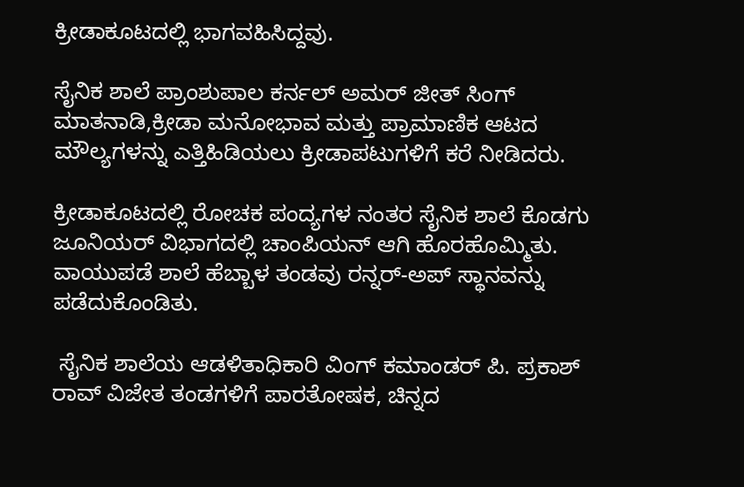ಕ್ರೀಡಾಕೂಟದಲ್ಲಿ ಭಾಗವಹಿಸಿದ್ದವು.

ಸೈನಿಕ ಶಾಲೆ ಪ್ರಾಂಶುಪಾಲ ಕರ್ನಲ್ ಅಮರ್ ಜೀತ್ ಸಿಂಗ್ ಮಾತನಾಡಿ,ಕ್ರೀಡಾ ಮನೋಭಾವ ಮತ್ತು ಪ್ರಾಮಾಣಿಕ ಆಟದ ಮೌಲ್ಯಗಳನ್ನು ಎತ್ತಿಹಿಡಿಯಲು ಕ್ರೀಡಾಪಟುಗಳಿಗೆ ಕರೆ ನೀಡಿದರು.

ಕ್ರೀಡಾಕೂಟದಲ್ಲಿ ರೋಚಕ ಪಂದ್ಯಗಳ ನಂತರ ಸೈನಿಕ ಶಾಲೆ ಕೊಡಗು ಜೂನಿಯರ್ ವಿಭಾಗದಲ್ಲಿ ಚಾಂಪಿಯನ್ ಆಗಿ ಹೊರಹೊಮ್ಮಿತು. ವಾಯುಪಡೆ ಶಾಲೆ ಹೆಬ್ಬಾಳ ತಂಡವು ರನ್ನರ್-ಅಪ್ ಸ್ಥಾನವನ್ನು ಪಡೆದುಕೊಂಡಿತು.

 ಸೈನಿಕ ಶಾಲೆಯ ಆಡಳಿತಾಧಿಕಾರಿ ವಿಂಗ್ ಕಮಾಂಡರ್ ಪಿ. ಪ್ರಕಾಶ್ ರಾವ್ ವಿಜೇತ ತಂಡಗಳಿಗೆ ಪಾರತೋಷಕ, ಚಿನ್ನದ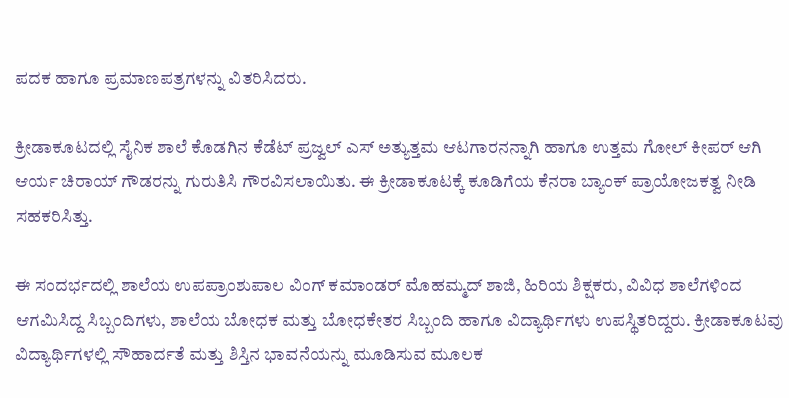ಪದಕ ಹಾಗೂ ಪ್ರಮಾಣಪತ್ರಗಳನ್ನು ವಿತರಿಸಿದರು.

ಕ್ರೀಡಾಕೂಟದಲ್ಲಿ ಸೈನಿಕ ಶಾಲೆ ಕೊಡಗಿನ ಕೆಡೆಟ್ ಪ್ರಜ್ವಲ್ ಎಸ್ ಅತ್ಯುತ್ತಮ ಆಟಗಾರನನ್ನಾಗಿ ಹಾಗೂ ಉತ್ತಮ ಗೋಲ್ ಕೀಪರ್ ಆಗಿ ಆರ್ಯ ಚಿರಾಯ್ ಗೌಡರನ್ನು ಗುರುತಿಸಿ ಗೌರವಿಸಲಾಯಿತು. ಈ ಕ್ರೀಡಾಕೂಟಕ್ಕೆ ಕೂಡಿಗೆಯ ಕೆನರಾ ಬ್ಯಾಂಕ್ ಪ್ರಾಯೋಜಕತ್ವ ನೀಡಿ ಸಹಕರಿಸಿತ್ತು.

ಈ ಸಂದರ್ಭದಲ್ಲಿ ಶಾಲೆಯ ಉಪಪ್ರಾಂಶುಪಾಲ ವಿಂಗ್ ಕಮಾಂಡರ್ ಮೊಹಮ್ಮದ್ ಶಾಜಿ, ಹಿರಿಯ ಶಿಕ್ಷಕರು, ವಿವಿಧ ಶಾಲೆಗಳಿಂದ ಆಗಮಿಸಿದ್ದ ಸಿಬ್ಬಂದಿಗಳು, ಶಾಲೆಯ ಬೋಧಕ ಮತ್ತು ಬೋಧಕೇತರ ಸಿಬ್ಬಂದಿ ಹಾಗೂ ವಿದ್ಯಾರ್ಥಿಗಳು ಉಪಸ್ಥಿತರಿದ್ದರು. ಕ್ರೀಡಾಕೂಟವು ವಿದ್ಯಾರ್ಥಿಗಳಲ್ಲಿ ಸೌಹಾರ್ದತೆ ಮತ್ತು ಶಿಸ್ತಿನ ಭಾವನೆಯನ್ನು ಮೂಡಿಸುವ ಮೂಲಕ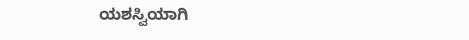ಯಶಸ್ವಿಯಾಗಿ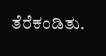ತೆರೆಕಂಡಿತು.